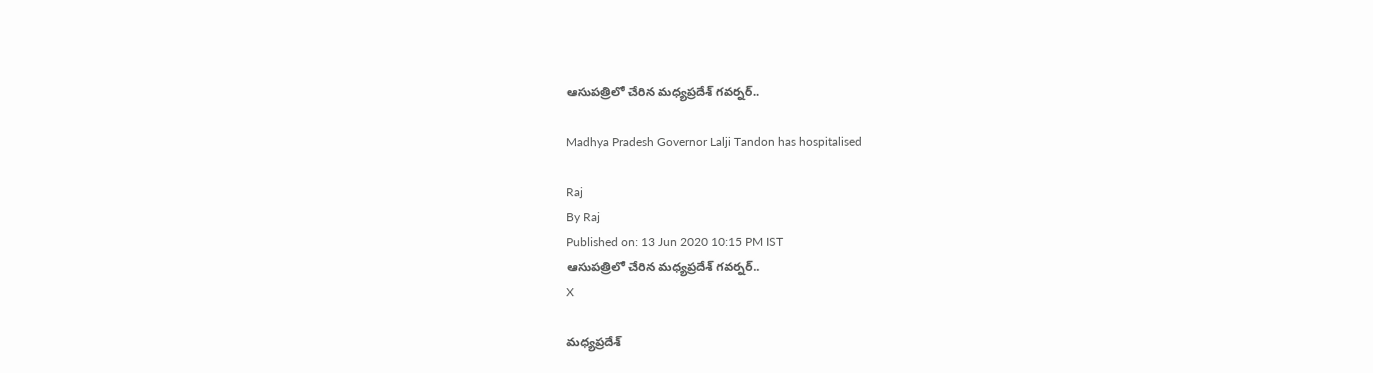ఆసుపత్రిలో చేరిన మధ్యప్రదేశ్ గవర్నర్..

Madhya Pradesh Governor Lalji Tandon has hospitalised

Raj
By Raj
Published on: 13 Jun 2020 10:15 PM IST
ఆసుపత్రిలో చేరిన మధ్యప్రదేశ్ గవర్నర్..
X

మధ్యప్రదేశ్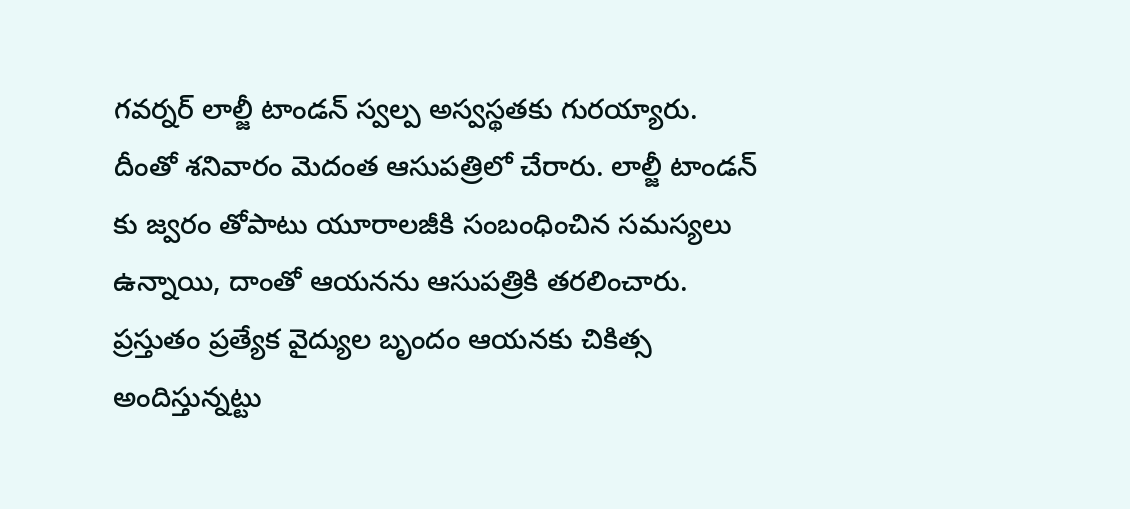గవర్నర్ లాల్జీ టాండన్ స్వల్ప అస్వస్థతకు గురయ్యారు. దీంతో శనివారం మెదంత ఆసుపత్రిలో చేరారు. లాల్జీ టాండన్ కు జ్వరం తోపాటు యూరాలజీకి సంబంధించిన సమస్యలు ఉన్నాయి, దాంతో ఆయనను ఆసుపత్రికి తరలించారు. ప్రస్తుతం ప్రత్యేక వైద్యుల బృందం ఆయనకు చికిత్స అందిస్తున్నట్టు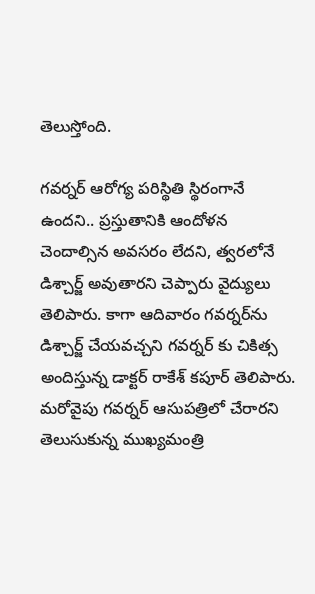తెలుస్తోంది.

గవర్నర్ ఆరోగ్య పరిస్థితి స్థిరంగానే ఉందని.. ప్రస్తుతానికి ఆందోళన చెందాల్సిన అవసరం లేదని, త్వరలోనే డిశ్చార్జ్ అవుతారని చెప్పారు వైద్యులు తెలిపారు. కాగా ఆదివారం గవర్నర్‌ను డిశ్చార్జ్ చేయవచ్చని గవర్నర్ కు చికిత్స అందిస్తున్న డాక్టర్ రాకేశ్ కపూర్ తెలిపారు. మరోవైపు గవర్నర్ ఆసుపత్రిలో చేరారని తెలుసుకున్న ముఖ్యమంత్రి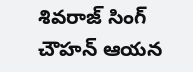శివరాజ్ సింగ్ చౌహన్ ఆయన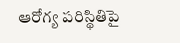ఆరోగ్య పరిస్థితిపై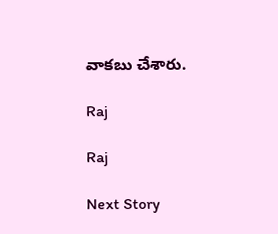వాకబు చేశారు.

Raj

Raj

Next Story